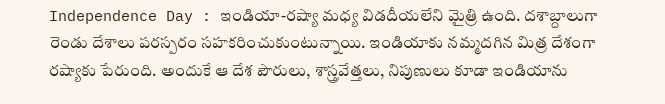Independence Day : ఇండియా-రష్యా మధ్య విడదీయలేని మైత్రి ఉంది. దశాబ్దాలుగా రెండు దేశాలు పరస్పరం సహకరించుకుంటున్నాయి. ఇండియాకు నమ్మదగిన మిత్ర దేశంగా రష్యాకు పేరుంది. అందుకే ఆ దేశ పౌరులు, శాస్త్రవేత్తలు, నిపుణులు కూడా ఇండియాను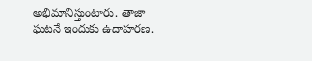అభిమానిస్తుంటారు. తాజా ఘటనే ఇందుకు ఉదాహరణ.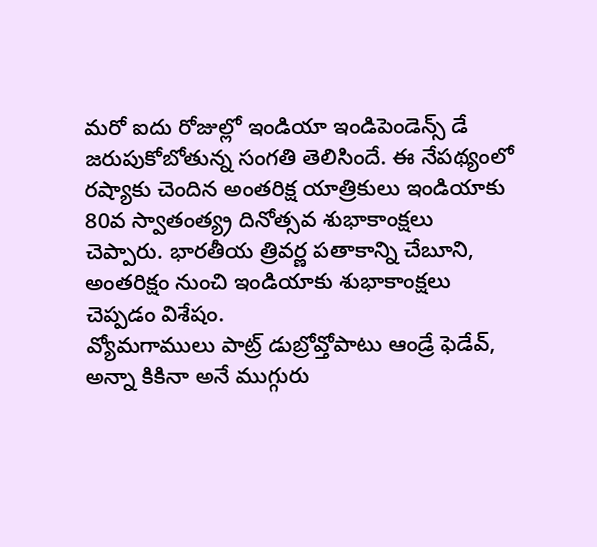మరో ఐదు రోజుల్లో ఇండియా ఇండిపెండెన్స్ డే జరుపుకోబోతున్న సంగతి తెలిసిందే. ఈ నేపథ్యంలో రష్యాకు చెందిన అంతరిక్ష యాత్రికులు ఇండియాకు 80వ స్వాతంత్య్ర దినోత్సవ శుభాకాంక్షలు చెప్పారు. భారతీయ త్రివర్ణ పతాకాన్ని చేబూని, అంతరిక్షం నుంచి ఇండియాకు శుభాకాంక్షలు చెప్పడం విశేషం.
వ్యోమగాములు పాట్ర్ డుబ్రోవ్తోపాటు ఆండ్రే ఫెడేవ్, అన్నా కికినా అనే ముగ్గురు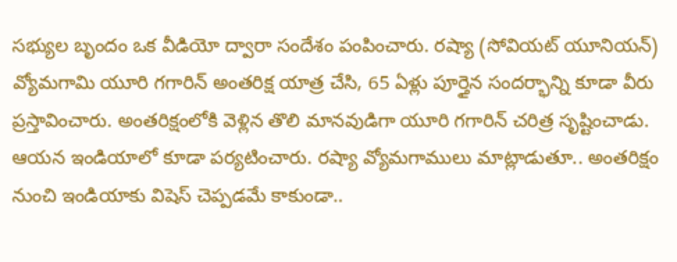సభ్యుల బృందం ఒక వీడియో ద్వారా సందేశం పంపించారు. రష్యా (సోవియట్ యూనియన్) వ్యోమగామి యూరి గగారిన్ అంతరిక్ష యాత్ర చేసి, 65 ఏళ్లు పూర్తైన సందర్భాన్ని కూడా వీరు ప్రస్తావించారు. అంతరిక్షంలోకి వెళ్లిన తొలి మానవుడిగా యూరి గగారిన్ చరిత్ర సృష్టించాడు. ఆయన ఇండియాలో కూడా పర్యటించారు. రష్యా వ్యోమగాములు మాట్లాడుతూ.. అంతరిక్షం నుంచి ఇండియాకు విషెస్ చెప్పడమే కాకుండా..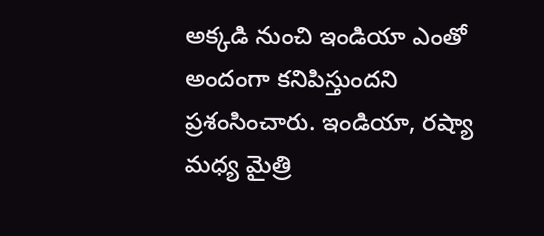అక్కడి నుంచి ఇండియా ఎంతో అందంగా కనిపిస్తుందని ప్రశంసించారు. ఇండియా, రష్యా మధ్య మైత్రి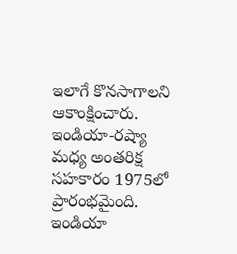ఇలాగే కొనసాగాలని ఆకాంక్షించారు. ఇండియా-రష్యా మధ్య అంతరిక్ష సహకారం 1975లో ప్రారంభమైంది.
ఇండియా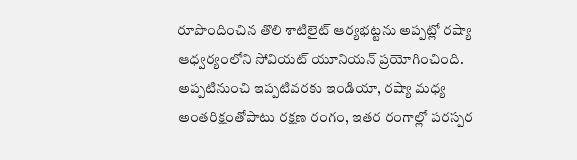రూపొందించిన తొలి శాటిలైట్ ఆర్యభట్టను అప్పట్లో రష్యా ఆధ్వర్యంలోని సోవియట్ యూనియన్ ప్రయోగించింది. అప్పటినుంచి ఇప్పటివరకు ఇండియా, రష్యా మధ్య అంతరిక్షంతోపాటు రక్షణ రంగం, ఇతర రంగాల్లో పరస్పర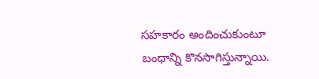సహకారం అందించుకుంటూ బంధాన్ని కొనసాగిస్తున్నాయి.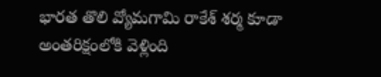భారత తొలి వ్యోమగామి రాకేశ్ శర్మ కూడా అంతరిక్షంలోకి వెళ్లింది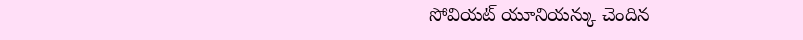సోవియట్ యూనియన్కు చెందిన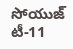సోయుజ్ టీ-11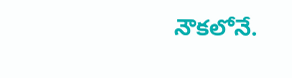నౌకలోనే.